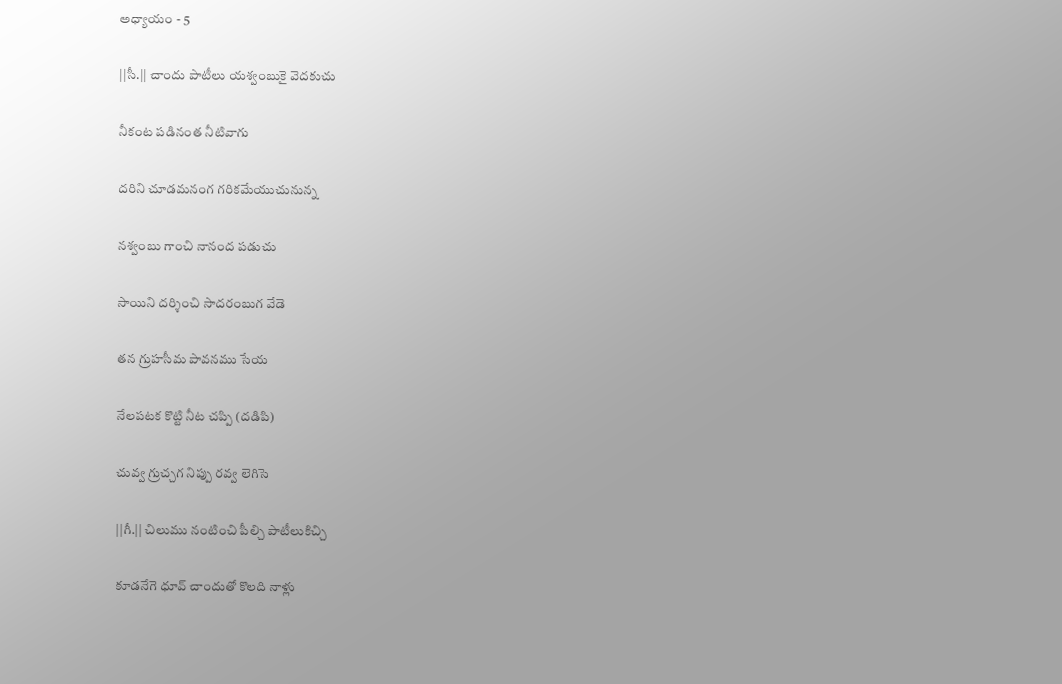అధ్యాయం - 5

||సీ.|| చాందు పాటీలు యశ్వంబుకై వెదకుచు

నీకంట పడినంత నీటివాగు

దరిని చూడమనంగ గరికమేయుచునున్న

నశ్వంబు గాంచి నానంద పడుచు

సాయిని దర్శించి సాదరంబుగ వేడె

తన గ్రుహసీమ పావనము సేయ

నేలపటక కొట్టి నీట చప్పి (దడిపి)

చువ్వ గ్రుచ్చగ నిప్పు రవ్వ లెగిసె

||గీ.|| చిలుము నంటించి పీల్చి పాటీలుకిచ్చి

కూడనేగె ధూవ్ చాందుతో కొలది నాళ్లు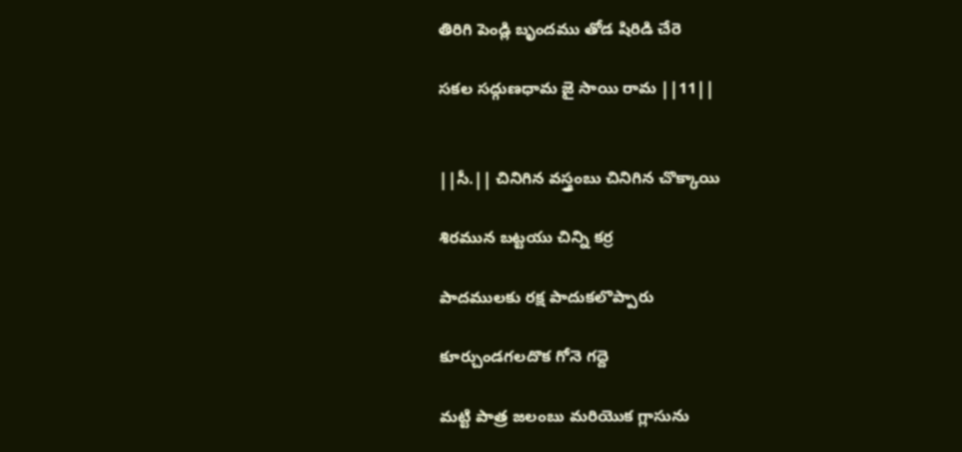తిరిగి పెండ్లి బృందము తోడ షిరిడి చేరె

సకల సద్గుణధామ జై సాయి రామ ||11||


||సీ.|| చినిగిన వస్త్రంబు చినిగిన చొక్కాయి

శిరమున బట్టయు చిన్ని కర్ర

పాదములకు రక్ష పాదుకలొప్పారు

కూర్చుండగలదొక గోనె గద్దె

మట్టి పాత్ర జలంబు మరియొక గ్లాసును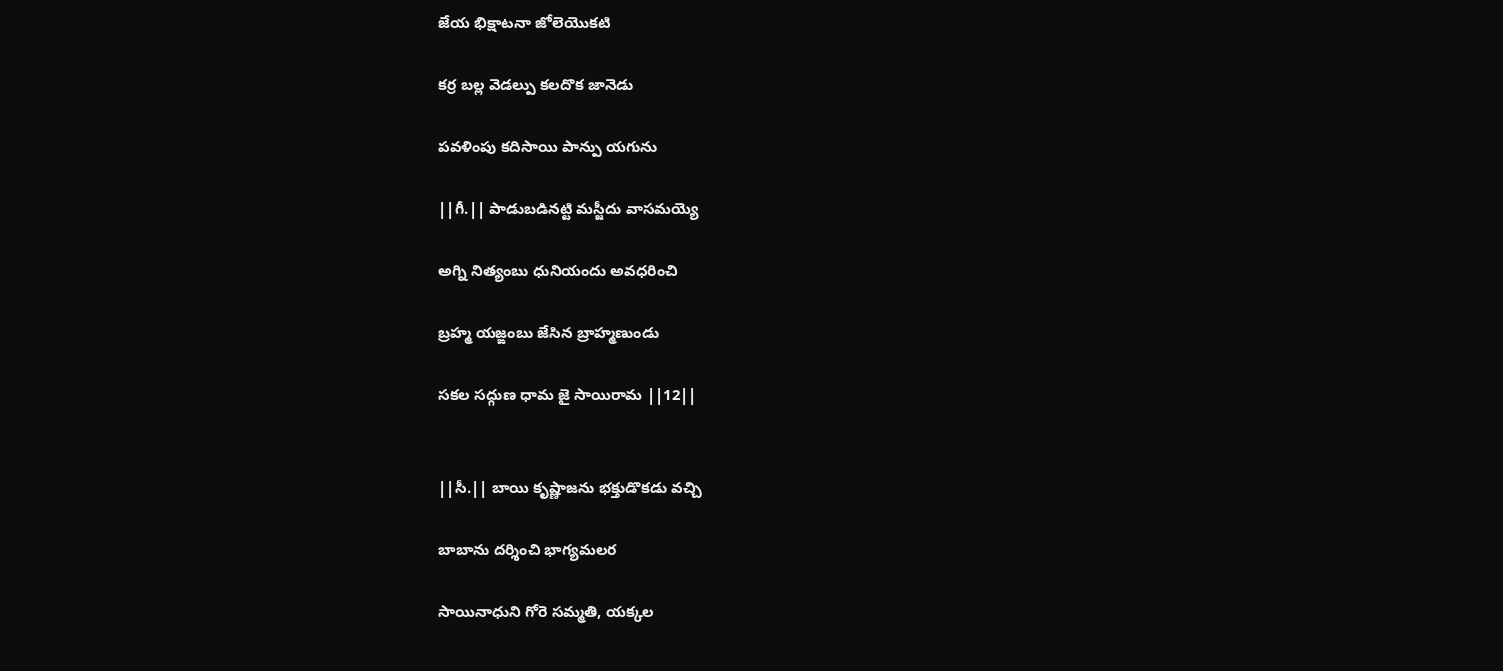జేయ భిక్షాటనా జోలెయొకటి

కర్ర బల్ల వెడల్పు కలదొక జానెడు

పవళింపు కదిసాయి పాన్పు యగును

||గీ.|| పాడుబడినట్టి మస్జీదు వాసమయ్యె

అగ్ని నిత్యంబు ధునియందు అవధరించి

బ్రహ్మ యజ్ఙంబు జేసిన బ్రాహ్మణుండు

సకల సద్గుణ ధామ జై సాయిరామ ||12||


||సీ.|| బాయి కృష్ణాజను భక్తుడొకడు వచ్చి

బాబాను దర్శించి భాగ్యమలర

సాయినాధుని గోరె సమ్మతి, యక్కల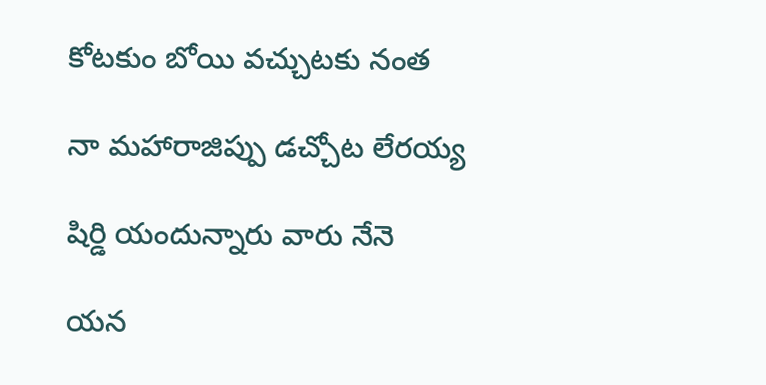కోటకుం బోయి వచ్చుటకు నంత

నా మహారాజిప్పు డచ్చోట లేరయ్య

షిర్డి యందున్నారు వారు నేనె

యన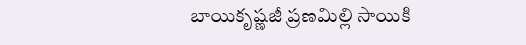బాయికృష్ణజీ ప్రణమిల్లి సాయికి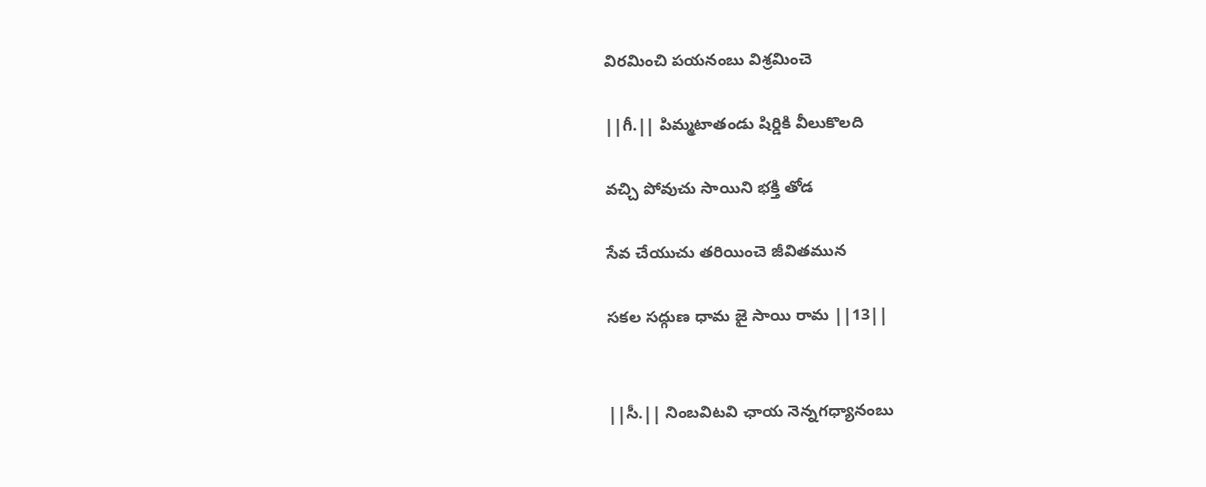విరమించి పయనంబు విశ్రమించె

||గీ.|| పిమ్మటాతండు షిర్డికి వీలుకొలది

వచ్చి పోవుచు సాయిని భక్తి తోడ

సేవ చేయుచు తరియించె జీవితమున

సకల సద్గుణ ధామ జై సాయి రామ ||13||


||సీ.|| నింబవిటవి ఛాయ నెన్నగధ్యానంబు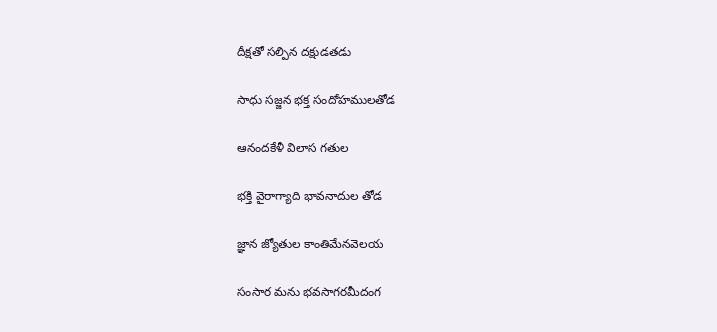దీక్షతో సల్పిన దక్షుడతడు

సాధు సజ్జన భక్త సందోహములతోడ

ఆనందకేళీ విలాస గతుల

భక్తి వైరాగ్యాది భావనాదుల తోడ

జ్ఞాన జ్యోతుల కాంతిమేనవెలయ

సంసార మను భవసాగరమీదంగ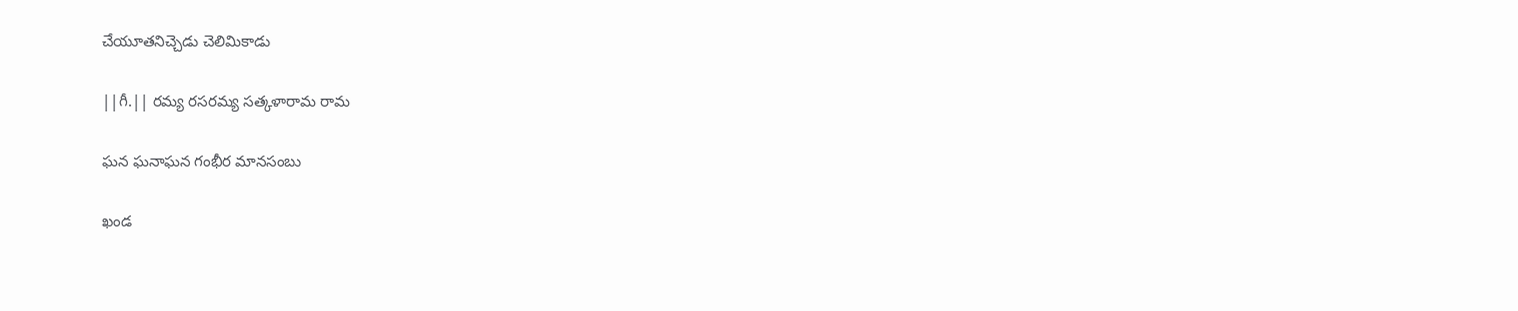చేయూతనిచ్చెడు చెలిమికాడు

||గీ.|| రమ్య రసరమ్య సత్కళారామ రామ

ఘన ఘనాఘన గంభీర మానసంబు

ఖండ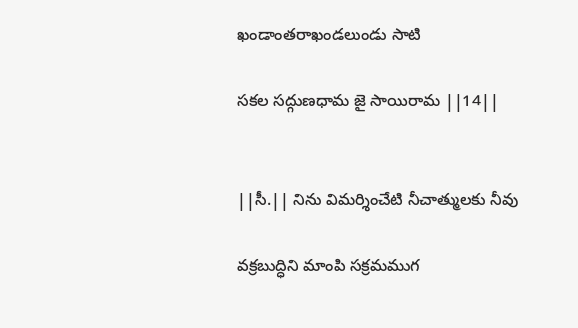ఖండాంతరాఖండలుండు సాటి

సకల సద్గుణధామ జై సాయిరామ ||14||


||సీ.|| నిను విమర్శించేటి నీచాత్ములకు నీవు

వక్రబుద్ధిని మాంపి సక్రమముగ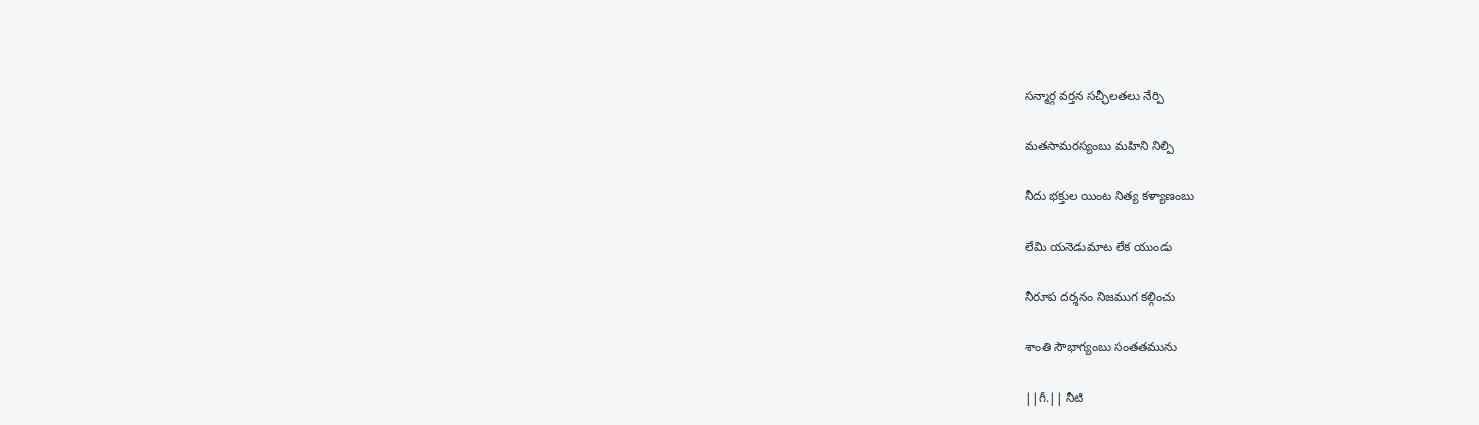సన్మార్గ వర్తన సచ్ఛీలతలు నేర్పి

మతసామరస్యంబు మహిని నిల్పి

నీదు భక్తుల యింట నిత్య కళ్యాణంబు

లేమి యనెడుమాట లేక యుండు

నీరూప దర్శనం నిజముగ కల్గించు

శాంతి సౌభాగ్యంబు సంతతమును

||గీ.|| నీటి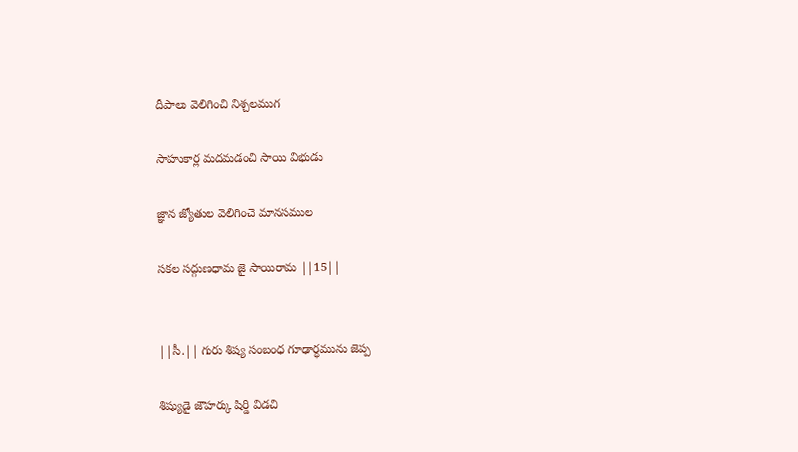దీపాలు వెలిగించి నిశ్చలముగ

సాహుకార్ల మదమడంచి సాయి విభుడు

జ్ఞాన జ్యోతుల వెలిగించె మానసముల

సకల సద్గుణధామ జై సాయిరామ ||15||


||సీ.|| గురు శిష్య సంబంధ గూఢార్ధమును జెప్ప

శిష్యుడై జౌహర్కు షిర్డి విడచి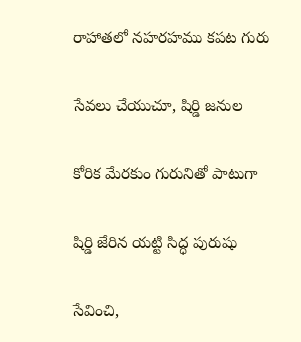రాహాతలో నహరహము కపట గురు

సేవలు చేయుచూ, షిర్డి జనుల

కోరిక మేరకుం గురునితో పాటుగా

షిర్డి జేరిన యట్టి సిద్ధ పురుషు

సేవించి,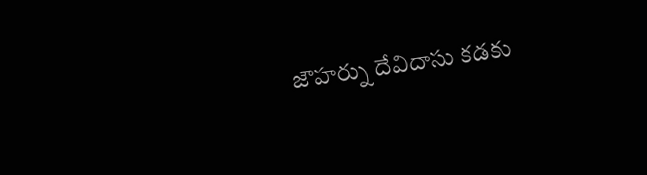జౌహర్ను దేవిదాసు కడకు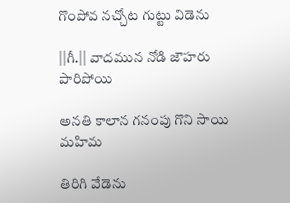గొంపోవ నచ్చోట గుట్టు విడెను

||గీ.|| వాదమున నోడి జౌహరు పారిపోయి

అనతి కాలాన గనంపు గొని సాయి మహిమ

తిరిగి వేడెను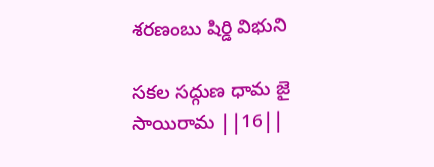శరణంబు షిర్డి విభుని

సకల సద్గుణ ధామ జై సాయిరామ ||16||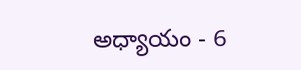అధ్యాయం - 6